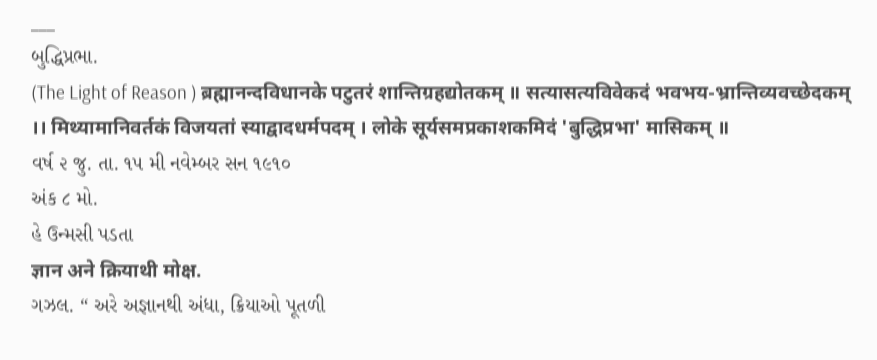___
બુદ્ધિપ્રભા.
(The Light of Reason ) ब्रह्मानन्दविधानके पटुतरं शान्तिग्रहद्योतकम् ॥ सत्यासत्यविवेकदं भवभय-भ्रान्तिव्यवच्छेदकम् ।। मिथ्यामानिवर्तकं विजयतां स्याद्वादधर्मपदम् । लोके सूर्यसमप्रकाशकमिदं 'बुद्धिप्रभा' मासिकम् ॥
વર્ષ ૨ જુ. તા. ૧૫ મી નવેમ્બર સન ૧૯૧૦
અંક ૮ મો.
હે ઉન્મસી પડતા
ज्ञान अने क्रियाथी मोक्ष.
ગઝલ. “ અરે અજ્ઞાનથી અંધા, ક્રિયાઓ પૂતળી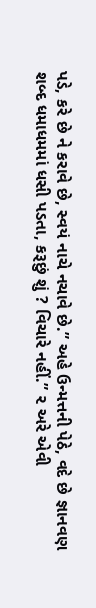પડે, કરે છે ને કરાવે છે, સ્વયં નાચે નચાવે છે.” અહે ઉન્મત્તની પેઠે, વદે છે જ્ઞાનવણ શબ્દ ધમાધમમાં ધસી પડતા, કરૂછું શું ? વિચારે નહીં.” ૨ અરે એવી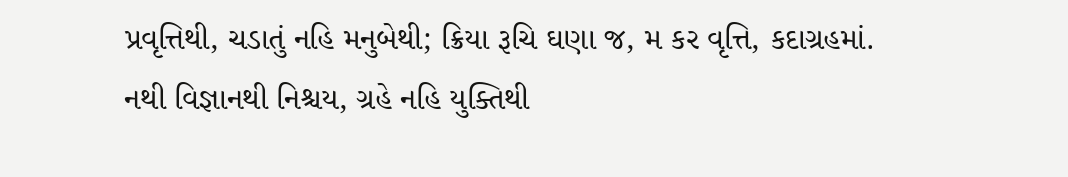પ્રવૃત્તિથી, ચડાતું નહિ મનુબેથી; ક્રિયા રૂચિ ઘણા જ, મ કર વૃત્તિ, કદાગ્રહમાં. નથી વિજ્ઞાનથી નિશ્ચય, ગ્રહે નહિ યુક્તિથી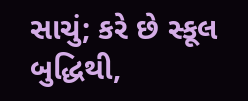સાચું; કરે છે સ્કૂલ બુદ્ધિથી,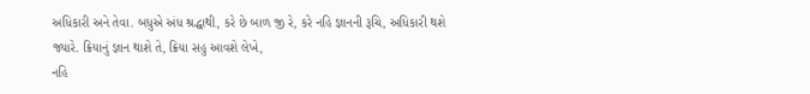અધિકારી અને તેવા. બધુએ અંધ શ્રદ્ધાથી, કરે છે બાળ જી રે, કરે નહિ જ્ઞાનની રૂચિ, અધિકારી થશે જ્યારે. ક્રિયાનું જ્ઞાન થાશે તે, ક્રિયા સહુ આવશે લેખે,
નહિ